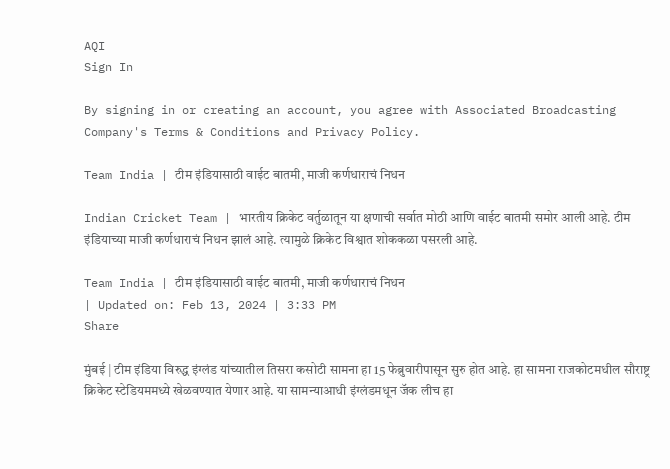AQI
Sign In

By signing in or creating an account, you agree with Associated Broadcasting Company's Terms & Conditions and Privacy Policy.

Team India | टीम इंडियासाठी वाईट बातमी, माजी कर्णधाराचं निधन

Indian Cricket Team | भारतीय क्रिकेट वर्तुळातून या क्षणाची सर्वात मोठी आणि वाईट बातमी समोर आली आहे. टीम इंडियाच्या माजी कर्णधाराचं निधन झालं आहे. त्यामुळे क्रिकेट विश्वात शोककळा पसरली आहे.

Team India | टीम इंडियासाठी वाईट बातमी, माजी कर्णधाराचं निधन
| Updated on: Feb 13, 2024 | 3:33 PM
Share

मुंबई | टीम इंडिया विरुद्ध इंग्लंड यांच्यातील तिसरा कसोटी सामना हा 15 फेब्रुवारीपासून सुरु होत आहे. हा सामना राजकोटमधील सौराष्ट्र क्रिकेट स्टेडियममध्ये खेळवण्यात येणार आहे. या सामन्याआधी इंग्लंडमधून जॅक लीच हा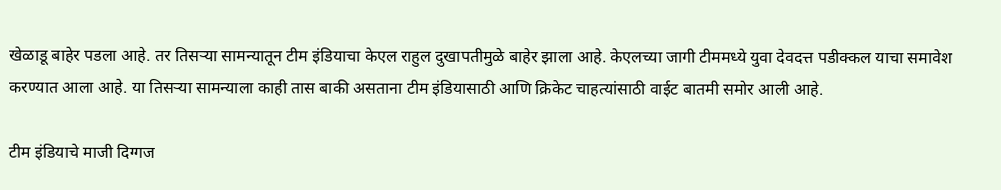खेळाडू बाहेर पडला आहे. तर तिसऱ्या सामन्यातून टीम इंडियाचा केएल राहुल दुखापतीमुळे बाहेर झाला आहे. केएलच्या जागी टीममध्ये युवा देवदत्त पडीक्कल याचा समावेश करण्यात आला आहे. या तिसऱ्या सामन्याला काही तास बाकी असताना टीम इंडियासाठी आणि क्रिकेट चाहत्यांसाठी वाईट बातमी समोर आली आहे.

टीम इंडियाचे माजी दिग्गज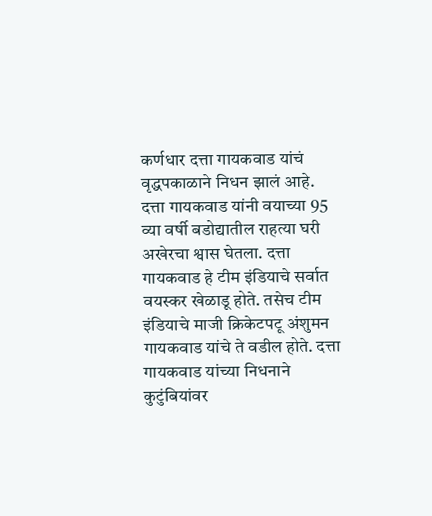कर्णधार दत्ता गायकवाड यांचं वृद्धपकाळाने निधन झालं आहे. दत्ता गायकवाड यांनी वयाच्या 95 व्या वर्षी बडोद्यातील राहत्या घरी अखेरचा श्वास घेतला. दत्ता गायकवाड हे टीम इंडियाचे सर्वात वयस्कर खेळाडू होते. तसेच टीम इंडियाचे माजी क्रिकेटपटू अंशुमन गायकवाड यांचे ते वडील होते. दत्ता गायकवाड यांच्या निधनाने कुटुंबियांवर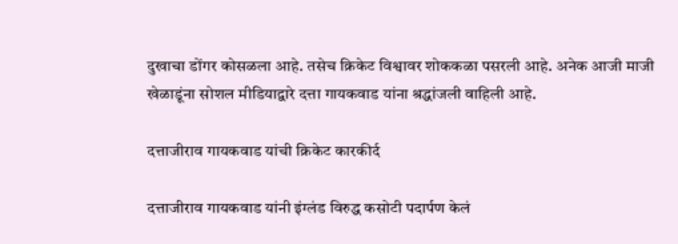दुखाचा डोंगर कोसळला आहे. तसेच क्रिकेट विश्वावर शोककळा पसरली आहे. अनेक आजी माजी खेळाडूंना सोशल मीडियाद्वारे दत्ता गायकवाड यांना श्रद्धांजली वाहिली आहे.

दत्ताजीराव गायकवाड यांची क्रिकेट कारकीर्द

दत्ताजीराव गायकवाड यांनी इंग्लंड विरुद्ध कसोटी पदार्पण केलं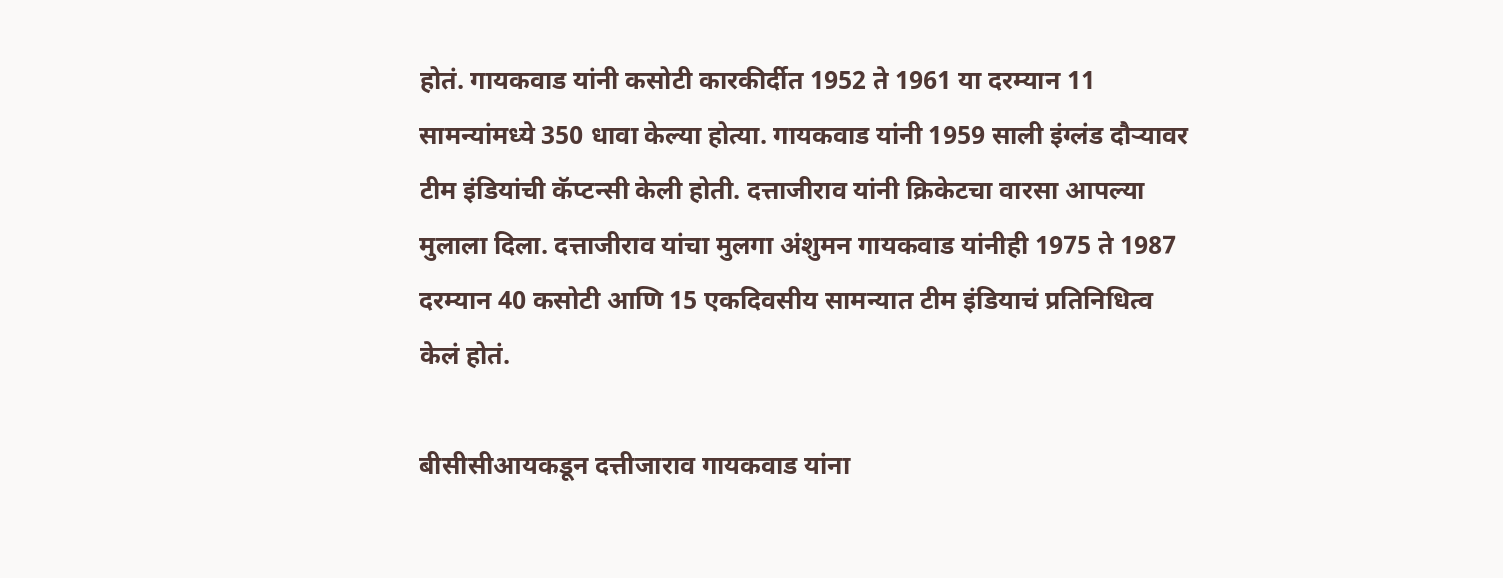होतं. गायकवाड यांनी कसोटी कारकीर्दीत 1952 ते 1961 या दरम्यान 11 सामन्यांमध्ये 350 धावा केल्या होत्या. गायकवाड यांनी 1959 साली इंग्लंड दौऱ्यावर टीम इंडियांची कॅप्टन्सी केली होती. दत्ताजीराव यांनी क्रिकेटचा वारसा आपल्या मुलाला दिला. दत्ताजीराव यांचा मुलगा अंशुमन गायकवाड यांनीही 1975 ते 1987 दरम्यान 40 कसोटी आणि 15 एकदिवसीय सामन्यात टीम इंडियाचं प्रतिनिधित्व केलं होतं.

बीसीसीआयकडून दत्तीजाराव गायकवाड यांना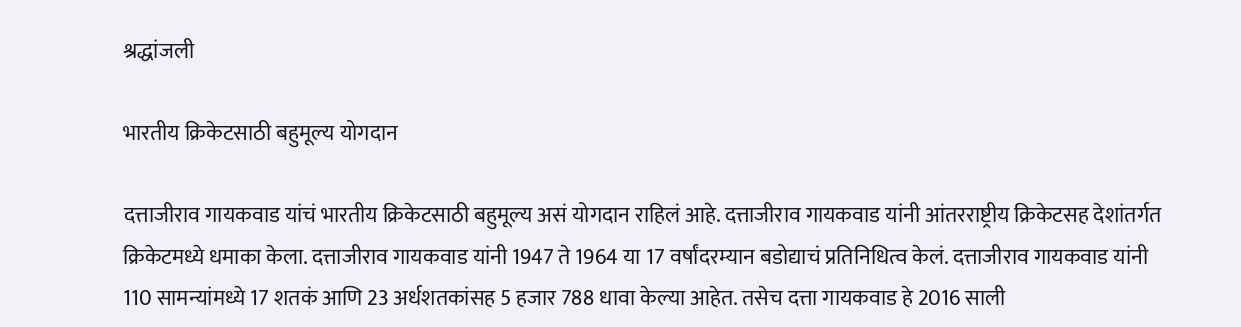श्रद्धांजली

भारतीय क्रिकेटसाठी बहुमूल्य योगदान

दत्ताजीराव गायकवाड यांचं भारतीय क्रिकेटसाठी बहुमूल्य असं योगदान राहिलं आहे. दत्ताजीराव गायकवाड यांनी आंतरराष्ट्रीय क्रिकेटसह देशांतर्गत क्रिकेटमध्ये धमाका केला. दत्ताजीराव गायकवाड यांनी 1947 ते 1964 या 17 वर्षांदरम्यान बडोद्याचं प्रतिनिधित्व केलं. दत्ताजीराव गायकवाड यांनी 110 सामन्यांमध्ये 17 शतकं आणि 23 अर्धशतकांसह 5 हजार 788 धावा केल्या आहेत. तसेच दत्ता गायकवाड हे 2016 साली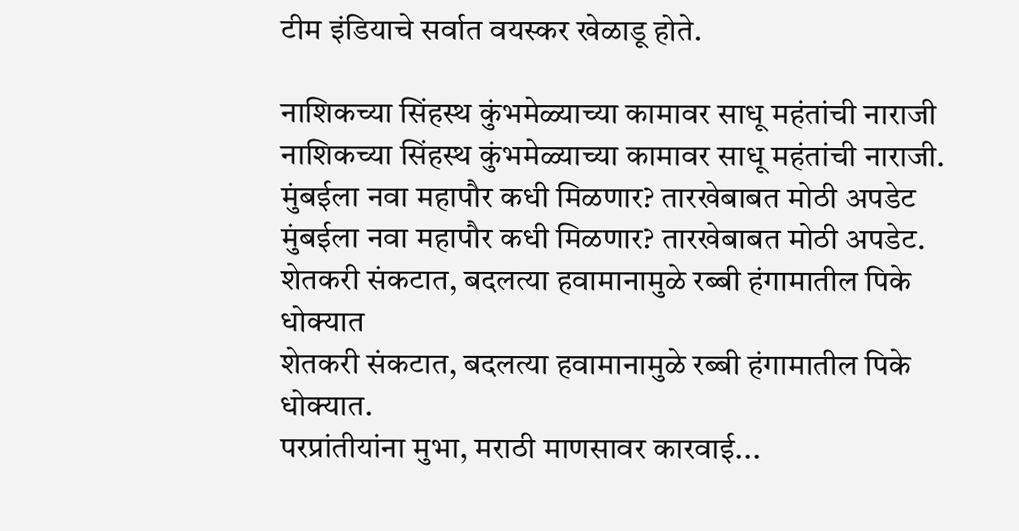टीम इंडियाचे सर्वात वयस्कर खेळाडू होते.

नाशिकच्या सिंहस्थ कुंभमेळ्याच्या कामावर साधू महंतांची नाराजी
नाशिकच्या सिंहस्थ कुंभमेळ्याच्या कामावर साधू महंतांची नाराजी.
मुंबईला नवा महापौर कधी मिळणार? तारखेबाबत मोठी अपडेट
मुंबईला नवा महापौर कधी मिळणार? तारखेबाबत मोठी अपडेट.
शेतकरी संकटात, बदलत्या हवामानामुळे रब्बी हंगामातील पिके धोक्यात
शेतकरी संकटात, बदलत्या हवामानामुळे रब्बी हंगामातील पिके धोक्यात.
परप्रांतीयांना मुभा, मराठी माणसावर कारवाई...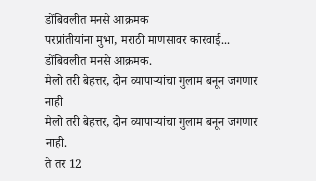डोंबिवलीत मनसे आक्रमक
परप्रांतीयांना मुभा, मराठी माणसावर कारवाई... डोंबिवलीत मनसे आक्रमक.
मेलो तरी बेहत्तर, दोन व्यापाऱ्यांचा गुलाम बनून जगणार नाही
मेलो तरी बेहत्तर, दोन व्यापाऱ्यांचा गुलाम बनून जगणार नाही.
ते तर 12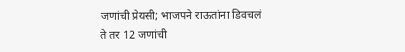जणांची प्रेयसी; भाजपने राऊतांना डिवचलं
ते तर 12 जणांची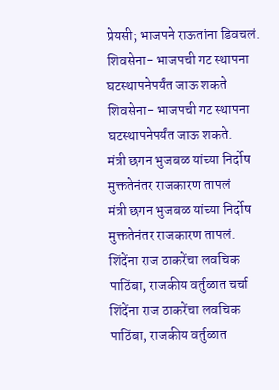प्रेयसी; भाजपने राऊतांना डिवचलं.
शिवसेना- भाजपची गट स्थापना घटस्थापनेपर्यंत जाऊ शकते
शिवसेना- भाजपची गट स्थापना घटस्थापनेपर्यंत जाऊ शकते.
मंत्री छगन भुजबळ यांच्या निर्दोष मुक्ततेनंतर राजकारण तापलं
मंत्री छगन भुजबळ यांच्या निर्दोष मुक्ततेनंतर राजकारण तापलं.
शिंदेंना राज ठाकरेंचा लवचिक पाठिंबा, राजकीय वर्तुळात चर्चा
शिंदेंना राज ठाकरेंचा लवचिक पाठिंबा, राजकीय वर्तुळात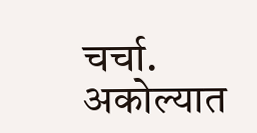चर्चा.
अकोल्यात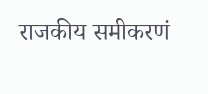राजकीय समीकरणं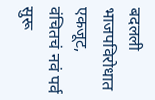बदलली भाजपविरोधात एकजूट, वंचितचं नवं पर्व सुरू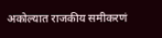अकोल्यात राजकीय समीकरणं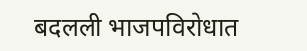बदलली भाजपविरोधात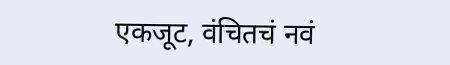एकजूट, वंचितचं नवं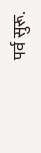पर्व सुरू.